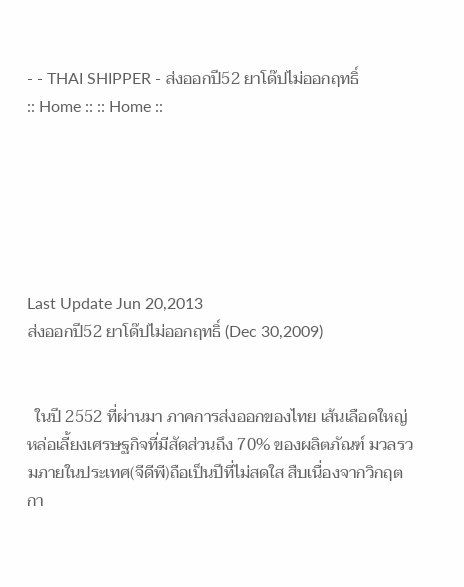- - THAI SHIPPER - ส่งออกปี52 ยาโด๊ปไม่ออกฤทธิ์
:: Home :: :: Home ::






Last Update Jun 20,2013
ส่งออกปี52 ยาโด๊ปไม่ออกฤทธิ์ (Dec 30,2009)


  ในปี 2552 ที่ผ่านมา ภาคการส่งออกของไทย เส้นเลือดใหญ่หล่อเลี้ยงเศรษฐกิจที่มีสัดส่วนถึง 70% ของผลิตภัณฑ์ มวลรวมภายในประเทศ(จีดีพี)ถือเป็นปีที่ไม่สดใส สืบเนื่องจากวิกฤตกา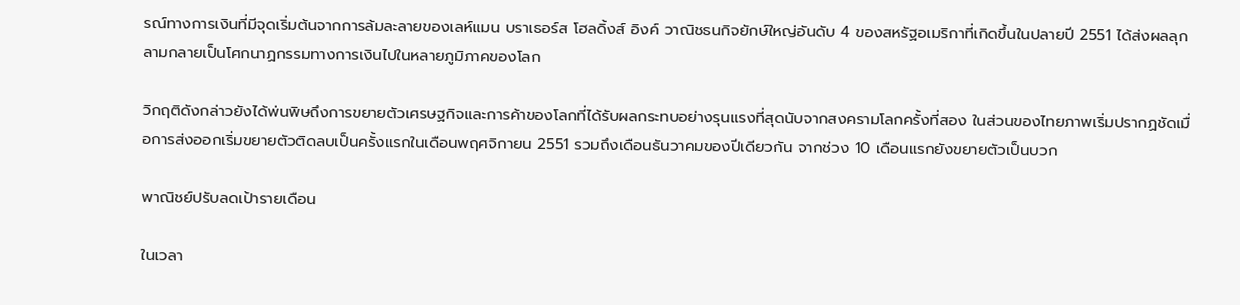รณ์ทางการเงินที่มีจุดเริ่มต้นจากการล้มละลายของเลห์แมน บราเธอร์ส โฮลดิ้งส์ อิงค์ วาณิชธนกิจยักษ์ใหญ่อันดับ 4 ของสหรัฐอเมริกาที่เกิดขึ้นในปลายปี 2551 ได้ส่งผลลุกลามกลายเป็นโศกนาฏกรรมทางการเงินไปในหลายภูมิภาคของโลก

วิกฤติดังกล่าวยังได้พ่นพิษถึงการขยายตัวเศรษฐกิจและการค้าของโลกที่ได้รับผลกระทบอย่างรุนแรงที่สุดนับจากสงครามโลกครั้งที่สอง ในส่วนของไทยภาพเริ่มปรากฏชัดเมื่อการส่งออกเริ่มขยายตัวติดลบเป็นครั้งแรกในเดือนพฤศจิกายน 2551 รวมถึงเดือนธันวาคมของปีเดียวกัน จากช่วง 10 เดือนแรกยังขยายตัวเป็นบวก

พาณิชย์ปรับลดเป้ารายเดือน

ในเวลา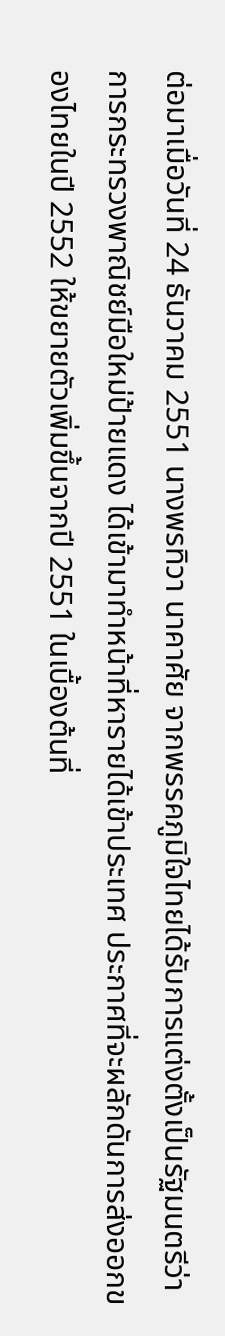ต่อมาเมื่อวันที่ 24 ธันวาคม 2551 นางพรทิวา นาคาศัย จากพรรคภูมิใจไทยได้รับการแต่งตั้งเป็นรัฐมนตรีว่าการกระทรวงพาณิชย์มือใหม่ป้ายแดง ได้เข้ามาทำหน้าที่หารายได้เข้าประเทศ ประกาศที่จะผลักดันการส่งออกของไทยในปี 2552 ให้ขยายตัวเพิ่มขึ้นจากปี 2551 ในเบื้องต้นที่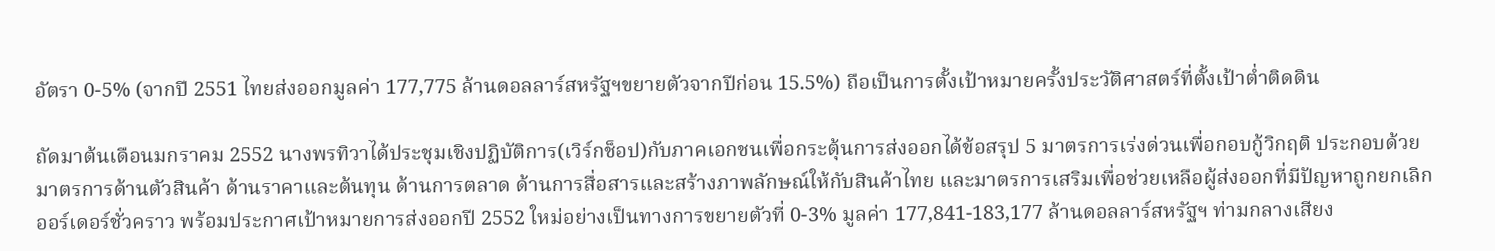อัตรา 0-5% (จากปี 2551 ไทยส่งออกมูลค่า 177,775 ล้านดอลลาร์สหรัฐฯขยายตัวจากปีก่อน 15.5%) ถือเป็นการตั้งเป้าหมายครั้งประวัติศาสตร์ที่ตั้งเป้าต่ำติดดิน

ถัดมาต้นเดือนมกราคม 2552 นางพรทิวาได้ประชุมเชิงปฏิบัติการ(เวิร์กช็อป)กับภาคเอกชนเพื่อกระตุ้นการส่งออกได้ข้อสรุป 5 มาตรการเร่งด่วนเพื่อกอบกู้วิกฤติ ประกอบด้วยมาตรการด้านตัวสินค้า ด้านราคาและต้นทุน ด้านการตลาด ด้านการสื่อสารและสร้างภาพลักษณ์ให้กับสินค้าไทย และมาตรการเสริมเพื่อช่วยเหลือผู้ส่งออกที่มีปัญหาถูกยกเลิกออร์เดอร์ชั่วคราว พร้อมประกาศเป้าหมายการส่งออกปี 2552 ใหม่อย่างเป็นทางการขยายตัวที่ 0-3% มูลค่า 177,841-183,177 ล้านดอลลาร์สหรัฐฯ ท่ามกลางเสียง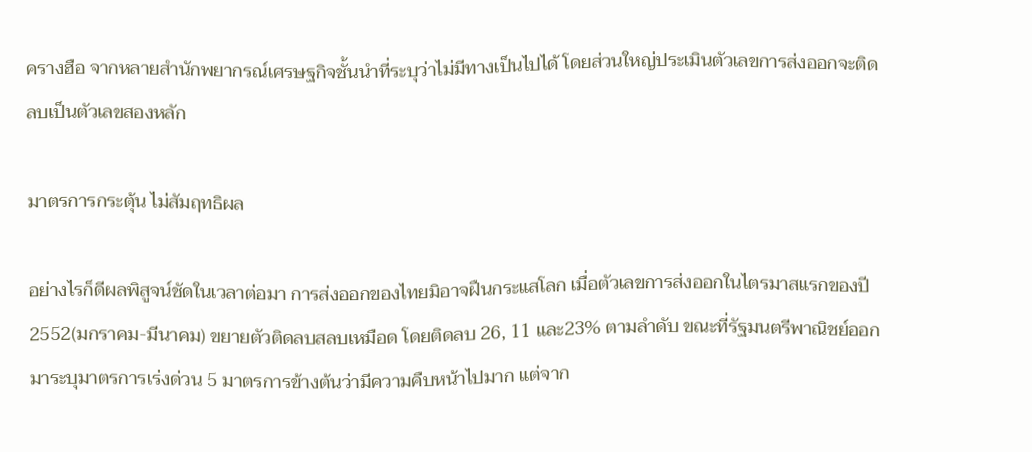ครางฮือ จากหลายสำนักพยากรณ์เศรษฐกิจชั้นนำที่ระบุว่าไม่มีทางเป็นไปได้ โดยส่วนใหญ่ประเมินตัวเลขการส่งออกจะติดลบเป็นตัวเลขสองหลัก

มาตรการกระตุ้น ไม่สัมฤทธิผล

อย่างไรก็ดีผลพิสูจน์ชัดในเวลาต่อมา การส่งออกของไทยมิอาจฝืนกระแสโลก เมื่อตัวเลขการส่งออกในไตรมาสแรกของปี 2552(มกราคม-มีนาคม) ขยายตัวติดลบสลบเหมือด โดยติดลบ 26, 11 และ23% ตามลำดับ ขณะที่รัฐมนตรีพาณิชย์ออกมาระบุมาตรการเร่งด่วน 5 มาตรการข้างต้นว่ามีความคืบหน้าไปมาก แต่จาก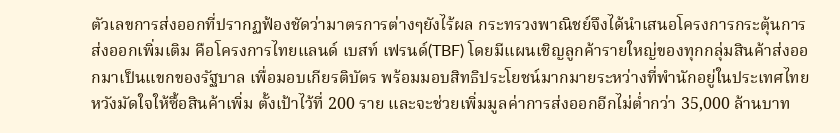ตัวเลขการส่งออกที่ปรากฏฟ้องชัดว่ามาตรการต่างๆยังไร้ผล กระทรวงพาณิชย์จึงได้นำเสนอโครงการกระตุ้นการส่งออกเพิ่มเติม คือโครงการไทยแลนด์ เบสท์ เฟรนด์(TBF) โดยมีแผนเชิญลูกค้ารายใหญ่ของทุกกลุ่มสินค้าส่งออกมาเป็นแขกของรัฐบาล เพื่อมอบเกียรติบัตร พร้อมมอบสิทธิประโยชน์มากมายระหว่างที่พำนักอยู่ในประเทศไทยหวังมัดใจให้ซื้อสินค้าเพิ่ม ตั้งเป้าไว้ที่ 200 ราย และจะช่วยเพิ่มมูลค่าการส่งออกอีกไม่ต่ำกว่า 35,000 ล้านบาท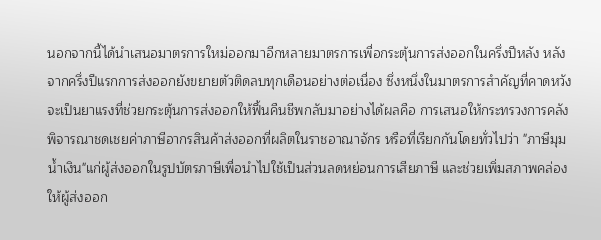นอกจากนี้ได้นำเสนอมาตรการใหม่ออกมาอีกหลายมาตรการเพื่อกระตุ้นการส่งออกในครึ่งปีหลัง หลังจากครึ่งปีแรกการส่งออกยังขยายตัวติดลบทุกเดือนอย่างต่อเนื่อง ซึ่งหนึ่งในมาตรการสำคัญที่คาดหวังจะเป็นยาแรงที่ช่วยกระตุ้นการส่งออกให้ฟื้นคืนชีพกลับมาอย่างได้ผลคือ การเสนอให้กระทรวงการคลังพิจารณาชดเชยค่าภาษีอากรสินค้าส่งออกที่ผลิตในราชอาณาจักร หรือที่เรียกกันโดยทั่วไปว่า "ภาษีมุมน้ำเงิน"แก่ผู้ส่งออกในรูปบัตรภาษีเพื่อนำไปใช้เป็นส่วนลดหย่อนการเสียภาษี และช่วยเพิ่มสภาพคล่องให้ผู้ส่งออก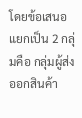โดยข้อเสนอแยกเป็น 2 กลุ่มคือ กลุ่มผู้ส่งออกสินค้า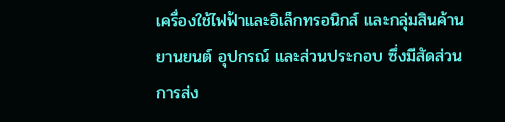เครื่องใช้ไฟฟ้าและอิเล็กทรอนิกส์ และกลุ่มสินค้านยานยนต์ อุปกรณ์ และส่วนประกอบ ซึ่งมีสัดส่วนการส่ง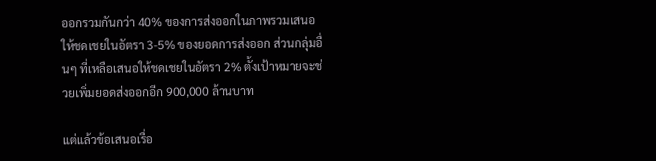ออกรวมกันกว่า 40% ของการส่งออกในภาพรวมเสนอให้ชดเชยในอัตรา 3-5% ของยอดการส่งออก ส่วนกลุ่มอื่นๆ ที่เหลือเสนอให้ชดเชยในอัตรา 2% ตั้งเป้าหมายจะช่วยเพิ่มยอดส่งออกอีก 900,000 ล้านบาท

แต่แล้วข้อเสนอเรื่อ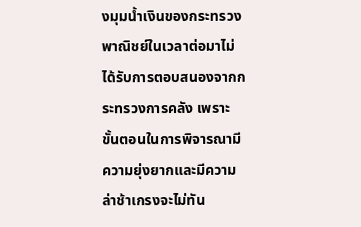งมุมน้ำเงินของกระทรวงพาณิชย์ในเวลาต่อมาไม่ได้รับการตอบสนองจากกระทรวงการคลัง เพราะขั้นตอนในการพิจารณามีความยุ่งยากและมีความล่าช้าเกรงจะไม่ทัน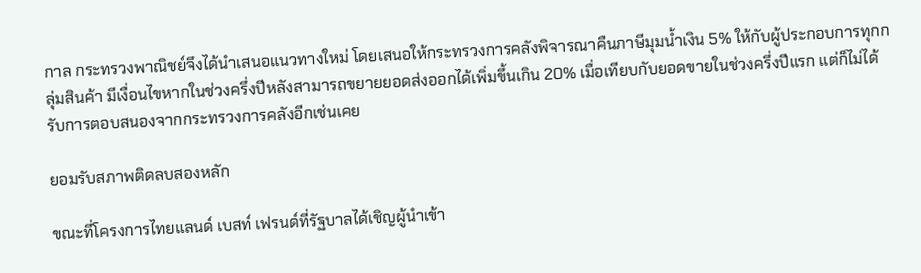กาล กระทรวงพาณิชย์จึงได้นำเสนอแนวทางใหม่ โดยเสนอให้กระทรวงการคลังพิจารณาคืนภาษีมุมน้ำเงิน 5% ให้กับผู้ประกอบการทุกกลุ่มสินค้า มีเงื่อนไขหากในช่วงครึ่งปีหลังสามารถขยายยอดส่งออกได้เพิ่มขึ้นเกิน 20% เมื่อเทียบกับยอดขายในช่วงครึ่งปีแรก แต่ก็ไม่ได้รับการตอบสนองจากกระทรวงการคลังอีกเช่นเคย

ยอมรับสภาพติดลบสองหลัก

ขณะที่โครงการไทยแลนด์ เบสท์ เฟรนด์ที่รัฐบาลได้เชิญผู้นำเข้า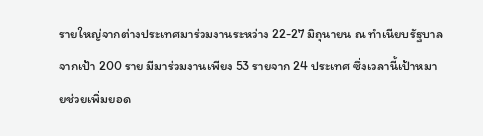รายใหญ่จากต่างประเทศมาร่วมงานระหว่าง 22-27 มิถุนายน ณ ทำเนียบรัฐบาลจากเป้า 200 ราย มีมาร่วมงานเพียง 53 รายจาก 24 ประเทศ ซึ่งเวลานี้เป้าหมายช่วยเพิ่มยอด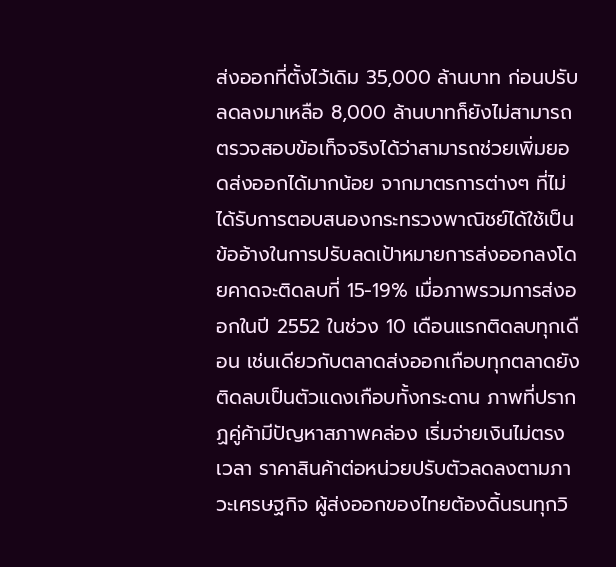ส่งออกที่ตั้งไว้เดิม 35,000 ล้านบาท ก่อนปรับลดลงมาเหลือ 8,000 ล้านบาทก็ยังไม่สามารถตรวจสอบข้อเท็จจริงได้ว่าสามารถช่วยเพิ่มยอดส่งออกได้มากน้อย จากมาตรการต่างๆ ที่ไม่ได้รับการตอบสนองกระทรวงพาณิชย์ได้ใช้เป็นข้ออ้างในการปรับลดเป้าหมายการส่งออกลงโดยคาดจะติดลบที่ 15-19% เมื่อภาพรวมการส่งออกในปี 2552 ในช่วง 10 เดือนแรกติดลบทุกเดือน เช่นเดียวกับตลาดส่งออกเกือบทุกตลาดยังติดลบเป็นตัวแดงเกือบทั้งกระดาน ภาพที่ปรากฏคู่ค้ามีปัญหาสภาพคล่อง เริ่มจ่ายเงินไม่ตรงเวลา ราคาสินค้าต่อหน่วยปรับตัวลดลงตามภาวะเศรษฐกิจ ผู้ส่งออกของไทยต้องดิ้นรนทุกวิ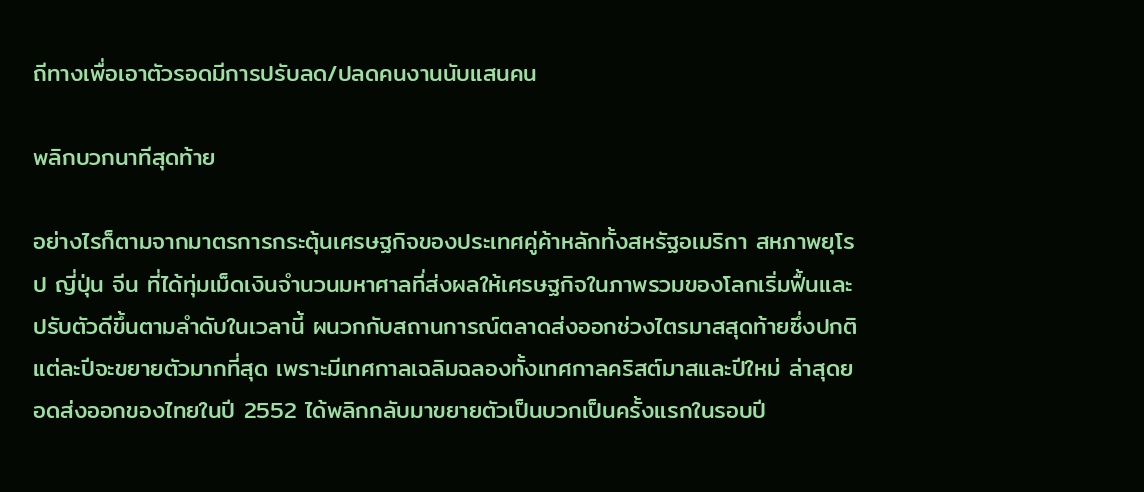ถีทางเพื่อเอาตัวรอดมีการปรับลด/ปลดคนงานนับแสนคน

พลิกบวกนาทีสุดท้าย

อย่างไรก็ตามจากมาตรการกระตุ้นเศรษฐกิจของประเทศคู่ค้าหลักทั้งสหรัฐอเมริกา สหภาพยุโรป ญี่ปุ่น จีน ที่ได้ทุ่มเม็ดเงินจำนวนมหาศาลที่ส่งผลให้เศรษฐกิจในภาพรวมของโลกเริ่มฟื้นและปรับตัวดีขึ้นตามลำดับในเวลานี้ ผนวกกับสถานการณ์ตลาดส่งออกช่วงไตรมาสสุดท้ายซึ่งปกติแต่ละปีจะขยายตัวมากที่สุด เพราะมีเทศกาลเฉลิมฉลองทั้งเทศกาลคริสต์มาสและปีใหม่ ล่าสุดยอดส่งออกของไทยในปี 2552 ได้พลิกกลับมาขยายตัวเป็นบวกเป็นครั้งแรกในรอบปี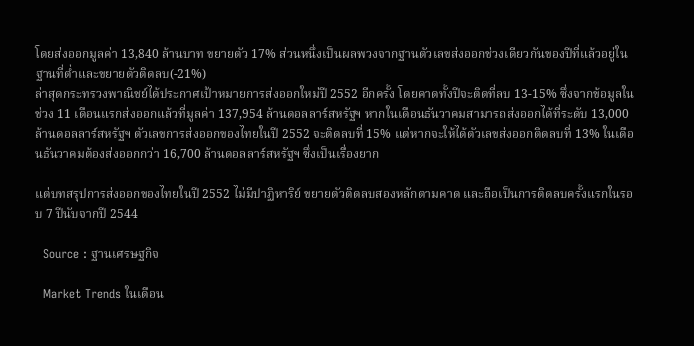โดยส่งออกมูลค่า 13,840 ล้านบาท ขยายตัว 17% ส่วนหนึ่งเป็นผลพวงจากฐานตัวเลขส่งออกช่วงเดียวกันของปีที่แล้วอยู่ในฐานที่ต่ำและขยายตัวติดลบ(-21%)
ล่าสุดกระทรวงพาณิชย์ได้ประกาศเป้าหมายการส่งออกใหม่ปี 2552 อีกครั้ง โดยคาดทั้งปีจะติดที่ลบ 13-15% ซึ่งจากข้อมูลในช่วง 11 เดือนแรกส่งออกแล้วที่มูลค่า 137,954 ล้านดอลลาร์สหรัฐฯ หากในเดือนธันวาคมสามารถส่งออกได้ที่ระดับ 13,000 ล้านดอลลาร์สหรัฐฯ ตัวเลขการส่งออกของไทยในปี 2552 จะติดลบที่ 15% แต่หากจะให้ได้ตัวเลขส่งออกติดลบที่ 13% ในเดือนธันวาคมต้องส่งออกกว่า 16,700 ล้านดอลลาร์สหรัฐฯ ซึ่งเป็นเรื่องยาก

แต่บทสรุปการส่งออกของไทยในปี 2552 ไม่มีปาฏิหาริย์ ขยายตัวติดลบสองหลักตามคาด และถือเป็นการติดลบครั้งแรกในรอบ 7 ปีนับจากปี 2544

  Source : ฐานเศรษฐกิจ

  Market Trends ในเดือน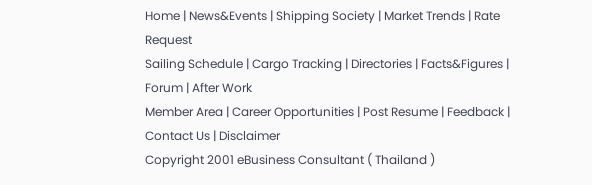Home | News&Events | Shipping Society | Market Trends | Rate Request
Sailing Schedule | Cargo Tracking | Directories | Facts&Figures | Forum | After Work
Member Area | Career Opportunities | Post Resume | Feedback | Contact Us | Disclaimer
Copyright 2001 eBusiness Consultant ( Thailand )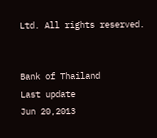Ltd. All rights reserved.


Bank of Thailand
Last update
Jun 20,2013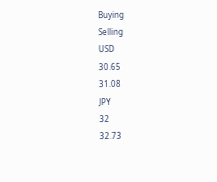Buying
Selling
USD
30.65
31.08
JPY
32
32.73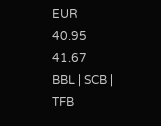EUR
40.95
41.67
BBL | SCB | TFB